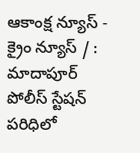ఆకాంక్ష న్యూస్ - క్రైం న్యూస్ / : మాదాపూర్ పోలీస్ స్టేషన్ పరిధిలో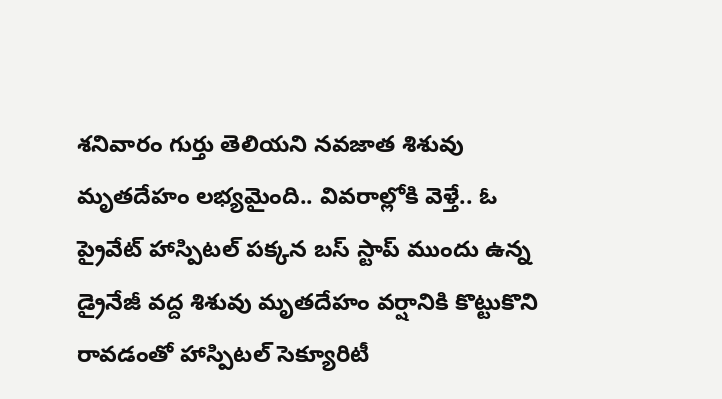శనివారం గుర్తు తెలియని నవజాత శిశువు మృతదేహం లభ్యమైంది.. వివరాల్లోకి వెళ్తే.. ఓ ప్రైవేట్ హాస్పిటల్ పక్కన బస్ స్టాప్ ముందు ఉన్న డ్రైనేజీ వద్ద శిశువు మృతదేహం వర్షానికి కొట్టుకొని రావడంతో హాస్పిటల్ సెక్యూరిటీ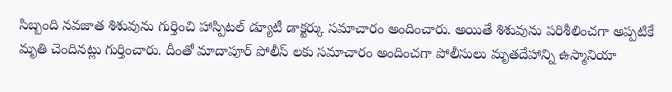సిబ్బంది నవజాత శిశువును గుర్తించి హాస్పిటల్ డ్యూటీ డాక్టర్కు సమాచారం అందించారు. అయితే శిశువును పరిశీలించగా అప్పటికే మృతి చెందినట్లు గుర్తించారు. దీంతో మాదాపూర్ పోలీస్ లకు సమాచారం అందించగా పోలీసులు మృతదేహాన్ని ఉస్మానియా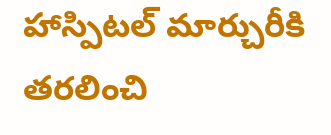హాస్పిటల్ మార్చురీకి తరలించి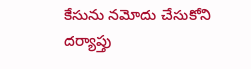కేసును నమోదు చేసుకోని దర్యాప్తు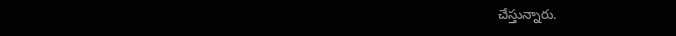చేస్తున్నారు.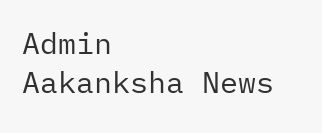Admin
Aakanksha News